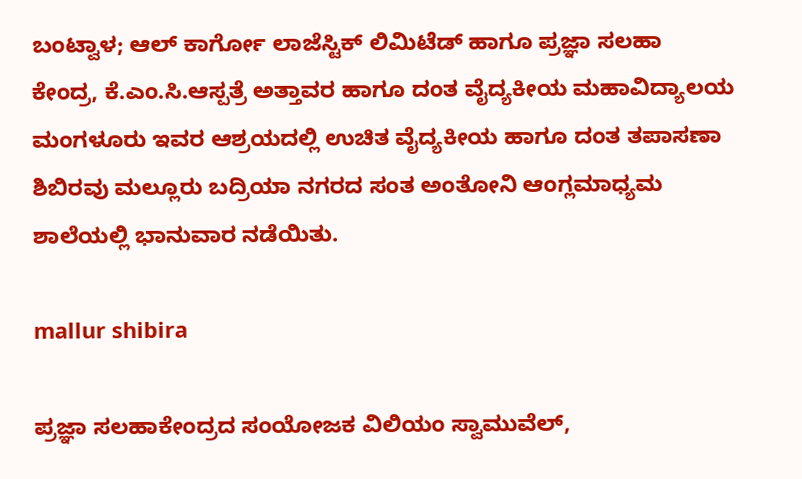ಬಂಟ್ವಾಳ; ಆಲ್ ಕಾರ್ಗೋ ಲಾಜೆಸ್ಟಿಕ್ ಲಿಮಿಟೆಡ್ ಹಾಗೂ ಪ್ರಜ್ಞಾ ಸಲಹಾ ಕೇಂದ್ರ, ಕೆ.ಎಂ.ಸಿ.ಆಸ್ಪತ್ರೆ ಅತ್ತಾವರ ಹಾಗೂ ದಂತ ವೈದ್ಯಕೀಯ ಮಹಾವಿದ್ಯಾಲಯ ಮಂಗಳೂರು ಇವರ ಆಶ್ರಯದಲ್ಲಿ ಉಚಿತ ವೈದ್ಯಕೀಯ ಹಾಗೂ ದಂತ ತಪಾಸಣಾ ಶಿಬಿರವು ಮಲ್ಲೂರು ಬದ್ರಿಯಾ ನಗರದ ಸಂತ ಅಂತೋನಿ ಆಂಗ್ಲಮಾಧ್ಯಮ ಶಾಲೆಯಲ್ಲಿ ಭಾನುವಾರ ನಡೆಯಿತು.

mallur shibira

ಪ್ರಜ್ಞಾ ಸಲಹಾಕೇಂದ್ರದ ಸಂಯೋಜಕ ವಿಲಿಯಂ ಸ್ವಾಮುವೆಲ್,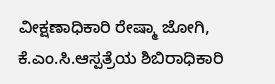ವೀಕ್ಷಣಾಧಿಕಾರಿ ರೇಷ್ಮಾ ಜೋಗಿ, ಕೆ.ಎಂ.ಸಿ.ಆಸ್ಪತ್ರೆಯ ಶಿಬಿರಾಧಿಕಾರಿ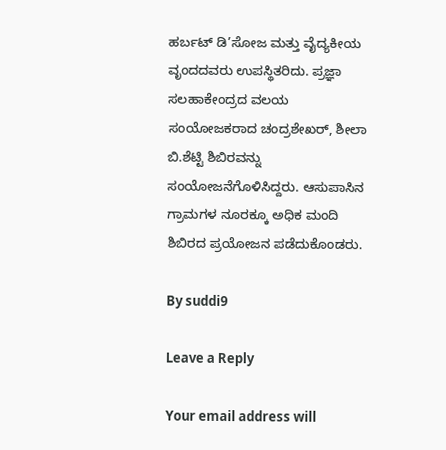ಹರ್ಬಟ್ ಡಿ’ಸೋಜ ಮತ್ತು ವೈದ್ಯಕೀಯ ವೃಂದದವರು ಉಪಸ್ಥಿತರಿದು. ಪ್ರಜ್ಞಾ ಸಲಹಾಕೇಂದ್ರದ ವಲಯ ಸಂಯೋಜಕರಾದ ಚಂದ್ರಶೇಖರ್, ಶೀಲಾ ಬಿ.ಶೆಟ್ಟಿ ಶಿಬಿರವನ್ನು ಸಂಯೋಜನೆಗೊಳಿಸಿದ್ದರು. ಆಸುಪಾಸಿನ ಗ್ರಾಮಗಳ ನೂರಕ್ಕೂ ಅಧಿಕ ಮಂದಿ ಶಿಬಿರದ ಪ್ರಯೋಜನ ಪಡೆದುಕೊಂಡರು.

By suddi9

Leave a Reply

Your email address will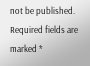not be published. Required fields are marked *